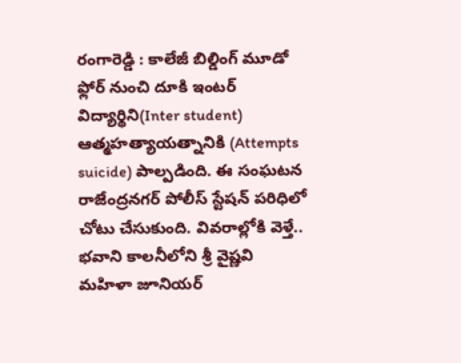రంగారెడ్డి : కాలేజీ బిల్డింగ్ మూడో ఫ్లోర్ నుంచి దూకి ఇంటర్ విద్యార్థిని(Inter student) ఆత్మహత్యాయత్నానికి (Attempts suicide) పాల్పడింది. ఈ సంఘటన రాజేంద్రనగర్ పోలీస్ స్టేషన్ పరిధిలో చోటు చేసుకుంది. వివరాల్లోకి వెళ్తే.. భవాని కాలనీలోని శ్రీ వైష్ణవి మహిళా జూనియర్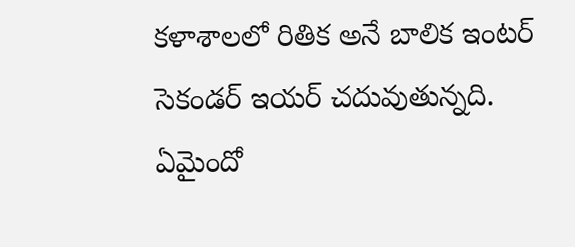కళాశాలలో రితిక అనే బాలిక ఇంటర్ సెకండర్ ఇయర్ చదువుతున్నది.
ఏమైందో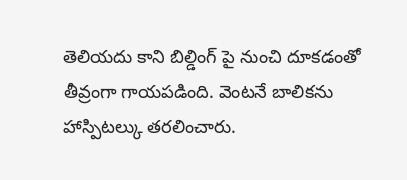తెలియదు కాని బిల్డింగ్ పై నుంచి దూకడంతో తీవ్రంగా గాయపడింది. వెంటనే బాలికను హాస్పిటల్కు తరలించారు.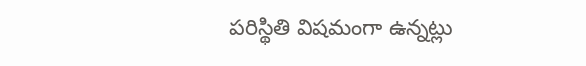పరిస్థితి విషమంగా ఉన్నట్లు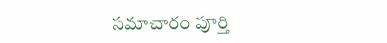సమాచారం పూర్తి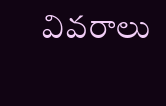వివరాలు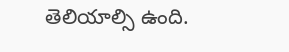తెలియాల్సి ఉంది.